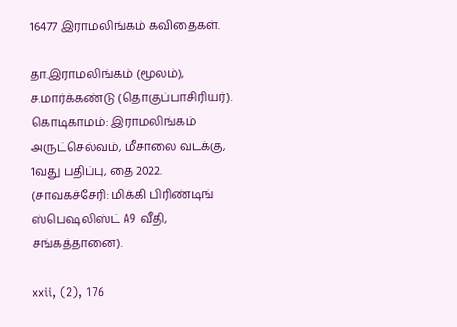16477 இராமலிங்கம் கவிதைகள்.

தா.இராமலிங்கம் (மூலம்), ச.மார்க்கண்டு (தொகுப்பாசிரியர்). கொடிகாமம்: இராமலிங்கம் அருட்செல்வம், மீசாலை வடக்கு, 1வது பதிப்பு, தை 2022. (சாவகச்சேரி: மிக்கி பிரிண்டிங் ஸ்பெஷலிஸ்ட் A9 வீதி, சங்கத்தானை).

xxii, (2), 176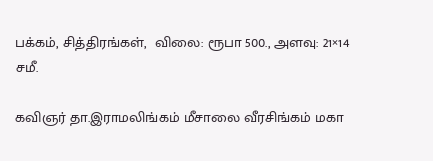பக்கம், சித்திரங்கள்,  விலை: ரூபா 500., அளவு: 21×14 சமீ.

கவிஞர் தா.இராமலிங்கம் மீசாலை வீரசிங்கம் மகா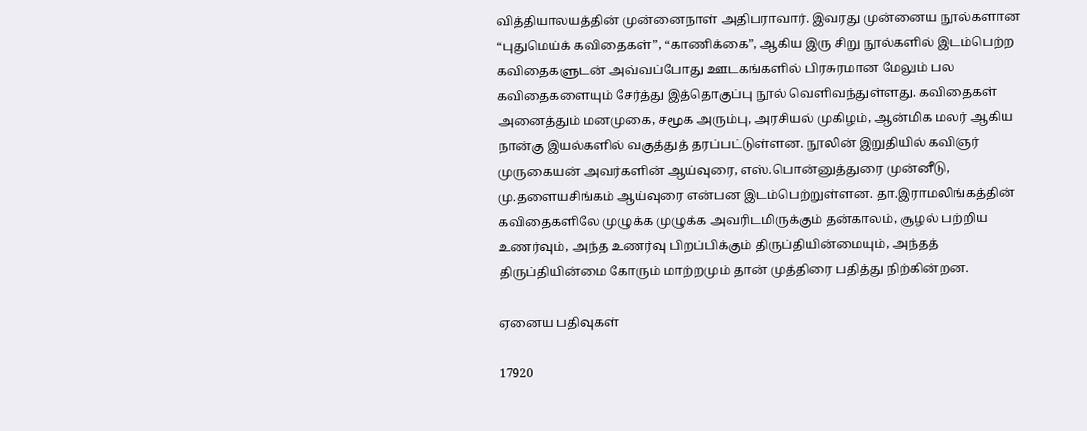வித்தியாலயத்தின் முன்னைநாள் அதிபராவார். இவரது முன்னைய நூல்களான “புதுமெய்க் கவிதைகள்”, “காணிக்கை”, ஆகிய இரு சிறு நூல்களில் இடம்பெற்ற கவிதைகளுடன் அவ்வப்போது ஊடகங்களில் பிரசுரமான மேலும் பல கவிதைகளையும் சேர்த்து இத்தொகுப்பு நூல் வெளிவந்துள்ளது. கவிதைகள் அனைத்தும் மனமுகை, சமூக அரும்பு, அரசியல் முகிழம், ஆன்மிக மலர் ஆகிய நான்கு இயல்களில் வகுத்துத் தரப்பட்டுள்ளன. நூலின் இறுதியில் கவிஞர் முருகையன் அவர்களின் ஆய்வுரை, எஸ்.பொன்னுத்துரை முன்னீடு, மு.தளையசிங்கம் ஆய்வுரை என்பன இடம்பெற்றுள்ளன. தா.இராமலிங்கத்தின் கவிதைகளிலே முழுக்க முழுக்க அவரிடமிருக்கும் தன்காலம், சூழல் பற்றிய உணர்வும், அந்த உணர்வு பிறப்பிக்கும் திருப்தியின்மையும், அந்தத் திருப்தியின்மை கோரும் மாற்றமும் தான் முத்திரை பதித்து நிற்கின்றன.

ஏனைய பதிவுகள்

17920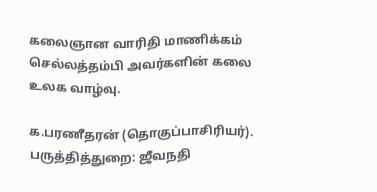கலைஞான வாரிதி மாணிக்கம் செல்லத்தம்பி அவர்களின் கலை உலக வாழ்வு.

க.பரணீதரன் (தொகுப்பாசிரியர்). பருத்தித்துறை: ஜீவநதி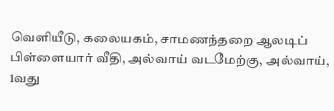வெளியீடு, கலையகம், சாமணந்தறை ஆலடிப் பிள்ளையார் வீதி, அல்வாய் வடமேற்கு, அல்வாய், 1வது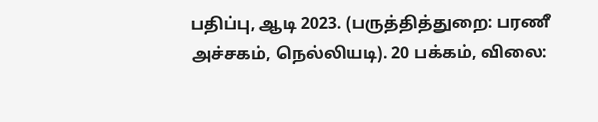பதிப்பு, ஆடி 2023. (பருத்தித்துறை: பரணீ அச்சகம், நெல்லியடி). 20 பக்கம், விலை: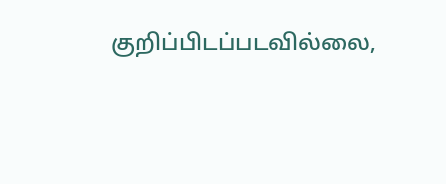குறிப்பிடப்படவில்லை,